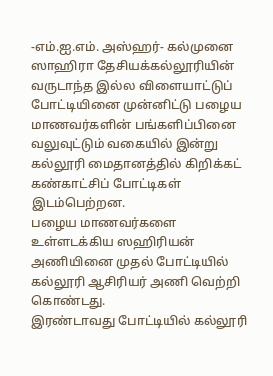-எம்.ஐ.எம். அஸ்ஹர்- கல்முனை ஸாஹிரா தேசியக்கல்லூரியின் வருடாந்த இல்ல விளையாட்டுப் போட்டியினை முன்னிட்டு பழைய மாணவர்களின் பங்களிப்பினை வலுவுட்டும் வகையில் இன்று கல்லூரி மைதானத்தில் கிறிக்கட் கண்காட்சிப் போட்டிகள் இடம்பெற்றன.
பழைய மாணவர்களை உள்ளடக்கிய ஸஹிரியன் அணியினை முதல் போட்டியில் கல்லூரி ஆசிரியர் அணி வெற்றி கொண்டது.
இரண்டாவது போட்டியில் கல்லூரி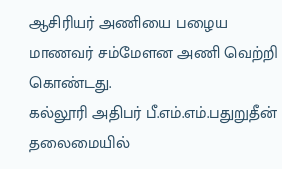ஆசிரியர் அணியை பழைய மாணவர் சம்மேளன அணி வெற்றி கொண்டது.
கல்லூரி அதிபர் பீ.எம்.எம்.பதுறுதீன் தலைமையில்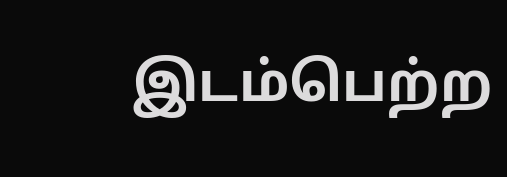இடம்பெற்ற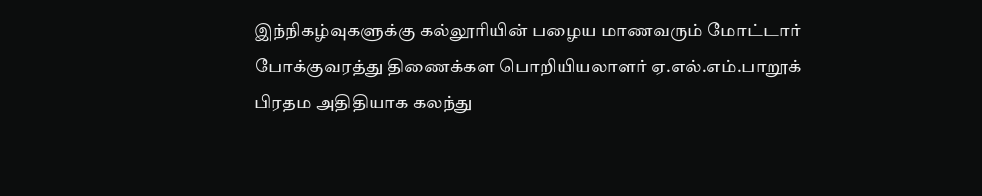இந்நிகழ்வுகளுக்கு கல்லூரியின் பழைய மாணவரும் மோட்டார் போக்குவரத்து திணைக்கள பொறியியலாளர் ஏ.எல்.எம்.பாறூக் பிரதம அதிதியாக கலந்து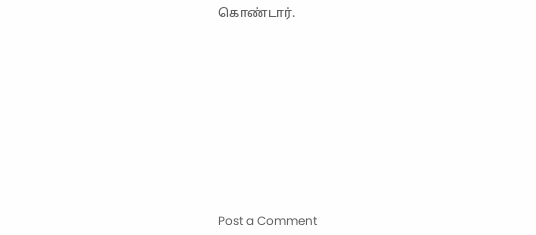கொண்டார்.











Post a Comment